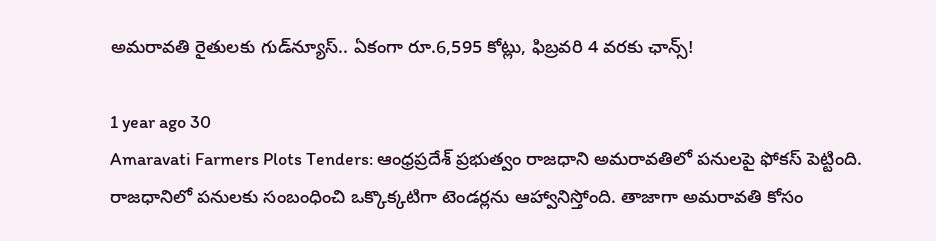అమరావతి రైతులకు గుడ్‌న్యూస్.. ఏకంగా రూ.6,595 కోట్లు, ఫిబ్రవరి 4 వరకు ఛాన్స్!

1 year ago 30
Amaravati Farmers Plots Tenders: ఆంధ్రప్రదేశ్ ప్రభుత్వం రాజధాని అమరావతిలో పనులపై ఫోకస్ పెట్టింది. రాజధానిలో పనులకు సంబంధించి ఒక్కొక్కటిగా టెండర్లను ఆహ్వానిస్తోంది. తాజాగా అమరావతి కోసం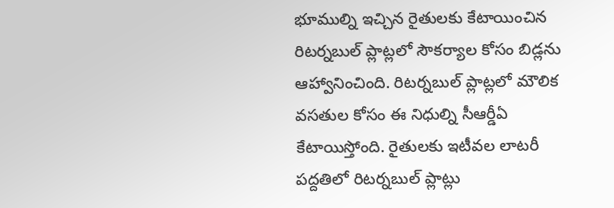భూముల్ని ఇచ్చిన రైతులకు కేటాయించిన రిటర్నబుల్ ప్లాట్లలో సౌకర్యాల కోసం బిడ్లను ఆహ్వానించింది. రిటర్నబుల్‌ ప్లాట్లలో మౌలిక వసతుల కోసం ఈ నిధుల్ని సీఆర్డీఏ కేటాయిస్తోంది. రైతులకు ఇటీవల లాటరీ పద్దతిలో రిటర్నబుల్‌ ప్లాట్లు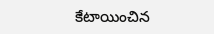కేటాయించిన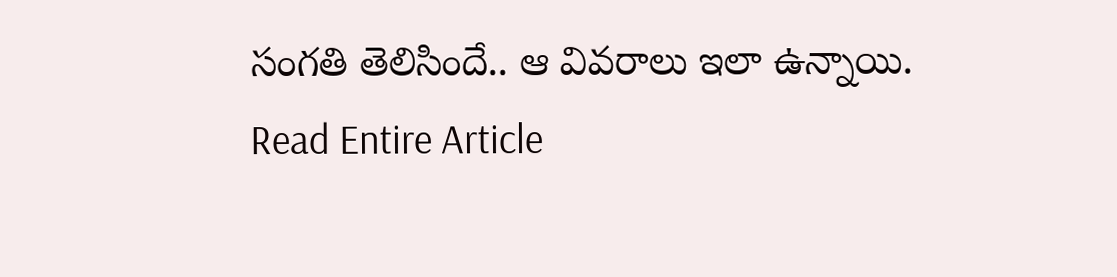సంగతి తెలిసిందే.. ఆ వివరాలు ఇలా ఉన్నాయి.
Read Entire Article